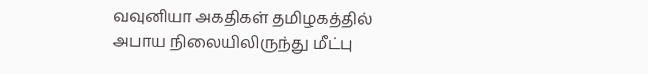வவுனியா அகதிகள் தமிழகத்தில் அபாய நிலையிலிருந்து மீட்பு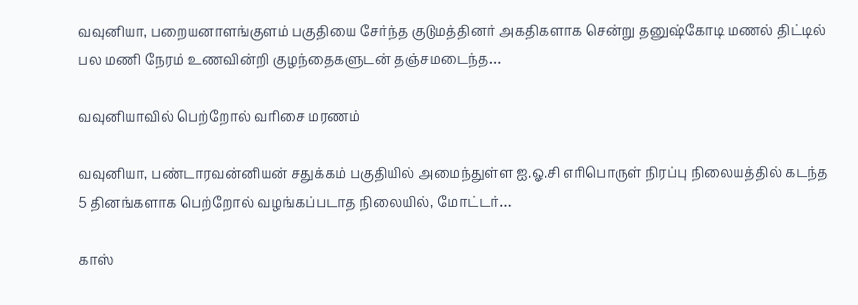வவுனியா, பறையனாளங்குளம் பகுதியை சேர்ந்த குடுமத்தினர் அகதிகளாக சென்று தனுஷ்கோடி மணல் திட்டில் பல மணி நேரம் உணவின்றி குழந்தைகளுடன் தஞ்சமடைந்த…

வவுனியாவில் பெற்றோல் வரிசை மரணம்

வவுனியா, பண்டாரவன்னியன் சதுக்கம் பகுதியில் அமைந்துள்ள ஐ.ஓ.சி எரிபொருள் நிரப்பு நிலையத்தில் கடந்த 5 தினங்களாக பெற்றோல் வழங்கப்படாத நிலையில், மோட்டர்…

காஸ்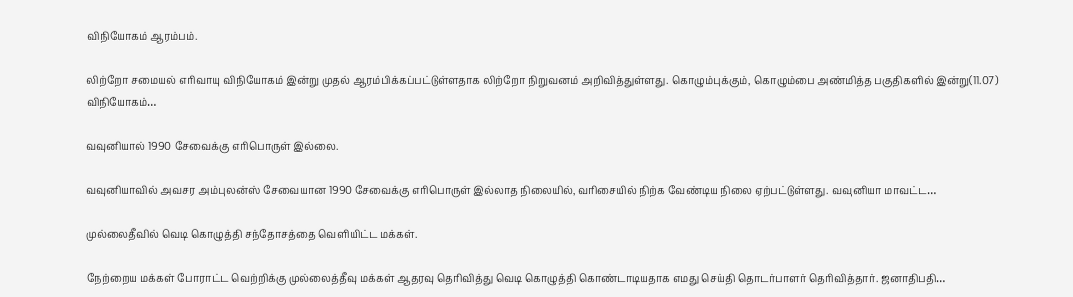விநியோகம் ஆரம்பம்.

லிற்றோ சமையல் எரிவாயு விநியோகம் இன்று முதல் ஆரம்பிக்கப்பட்டுள்ளதாக லிற்றோ நிறுவனம் அறிவித்துள்ளது. கொழும்புக்கும், கொழும்பை அண்மித்த பகுதிகளில் இன்று(11.07) விநியோகம்…

வவுனியால் 1990 சேவைக்கு எரிபொருள் இல்லை.

வவுனியாவில் அவசர அம்புலன்ஸ் சேவையான 1990 சேவைக்கு எரிபொருள் இல்லாத நிலையில், வரிசையில் நிற்க வேண்டிய நிலை ஏற்பட்டுள்ளது. வவுனியா மாவட்ட…

முல்லைதீவில் வெடி கொழுத்தி சந்தோசத்தை வெளியிட்ட மக்கள்.

நேற்றைய மக்கள் போராட்ட வெற்றிக்கு முல்லைத்தீவு மக்கள் ஆதரவு தெரிவித்து வெடி கொழுத்தி கொண்டாடியதாக எமது செய்தி தொடர்பாளர் தெரிவித்தார். ஜனாதிபதி…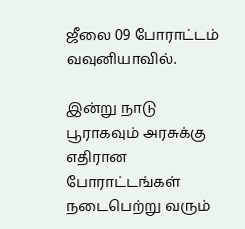ஜீலை 09 போராட்டம் வவுனியாவில்.

இன்று நாடு பூராகவும் அரசுக்கு எதிரான போராட்டங்கள் நடைபெற்று வரும்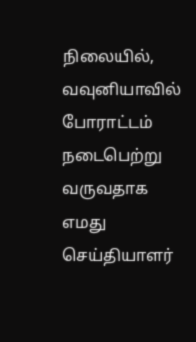நிலையில், வவுனியாவில் போராட்டம் நடைபெற்று வருவதாக எமது செய்தியாளர்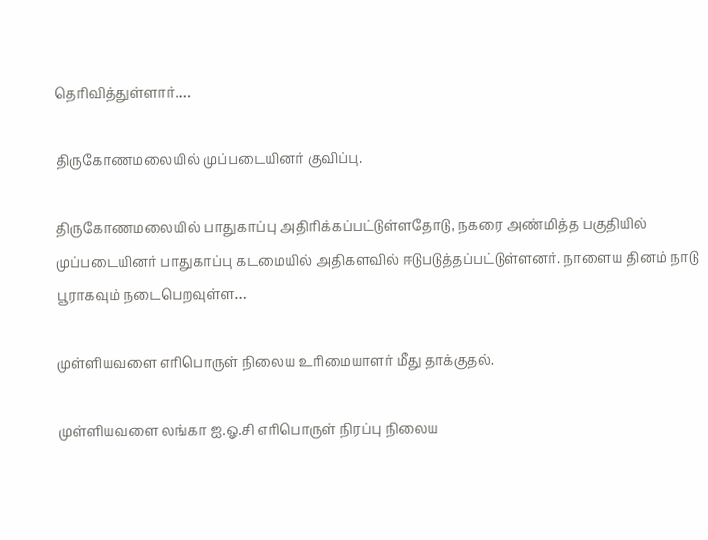தெரிவித்துள்ளார்.…

திருகோணமலையில் முப்படையினர் குவிப்பு.

திருகோணமலையில் பாதுகாப்பு அதிரிக்கப்பட்டுள்ளதோடு, நகரை அண்மித்த பகுதியில் முப்படையினர் பாதுகாப்பு கடமையில் அதிகளவில் ஈடுபடுத்தப்பட்டுள்ளனர். நாளைய தினம் நாடு பூராகவும் நடைபெறவுள்ள…

முள்ளியவளை எரிபொருள் நிலைய உரிமையாளர் மீது தாக்குதல்.

முள்ளியவளை லங்கா ஐ.ஓ.சி எரிபொருள் நிரப்பு நிலைய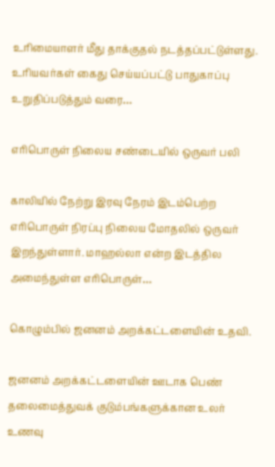உரிமையாளர் மீது தாக்குதல் நடத்தப்பட்டுள்ளது. உரியவர்கள் கைது செய்யப்பட்டு பாதுகாப்பு உறுதிப்படுத்தும் வரை…

எரிபொருள் நிலைய சண்டையில் ஒருவர் பலி

காலியில் நேற்று இரவு நேரம் இடம்பெற்ற எரிபொருள் நிரப்பு நிலைய மோதலில் ஒருவர் இறந்துள்ளார். மாஹல்லா என்ற இடத்தில அமைந்துள்ள எரிபொருள்…

கொழும்பில் ஜனனம் அறக்கட்டளையின் உதவி.

ஜனனம் அறக்கட்டளையின் ஊடாக பெண் தலைமைத்துவக் குடும்பங்களுக்கான உலர் உணவு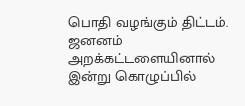பொதி வழங்கும் திட்டம். ஜனனம் அறக்கட்டளையினால் இன்று கொழுப்பில்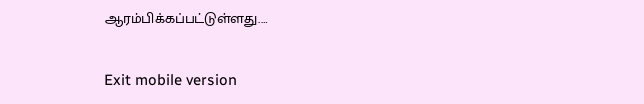ஆரம்பிக்கப்பட்டுள்ளது.…

Exit mobile version